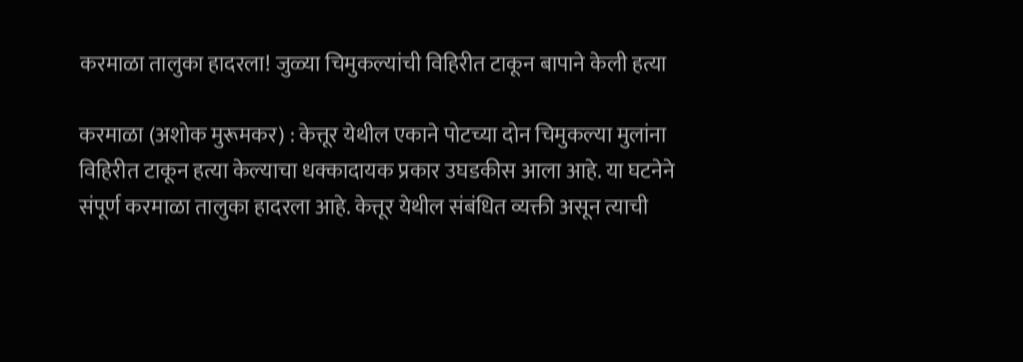करमाळा तालुका हादरला! जुळ्या चिमुकल्यांची विहिरीत टाकून बापाने केली हत्या

करमाळा (अशोक मुरूमकर) : केत्तूर येथील एकाने पोटच्या दोन चिमुकल्या मुलांना विहिरीत टाकून हत्या केल्याचा धक्कादायक प्रकार उघडकीस आला आहे. या घटनेने संपूर्ण करमाळा तालुका हादरला आहे. केत्तूर येथील संबंधित व्यक्ती असून त्याची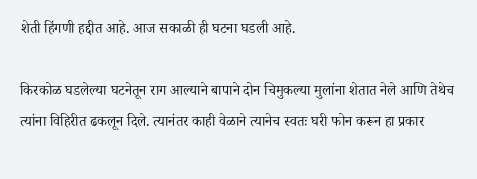शेती हिंगणी हद्दीत आहे. आज सकाळी ही घटना घडली आहे.

किरकोळ घडलेल्या घटनेतून राग आल्याने बापाने दोन चिमुकल्या मुलांना शेतात नेले आणि तेथेच त्यांना विहिरीत ढकलून दिले. त्यानंतर काही वेळाने त्यानेच स्वतः घरी फोन करून हा प्रकार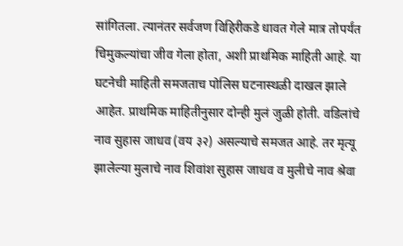सांगितला. त्यानंतर सर्वजण विहिरीकडे धावत गेले मात्र तोपर्यंत चिमुकल्यांचा जीव गेला होता, अशी प्राथमिक माहिती आहे. या घटनेची माहिती समजताच पोलिस घटनास्थळी दाखल झाले आहेत. प्राथमिक माहितीनुसार दोन्ही मुलं जुळी होती. वडिलांचे नाव सुहास जाधव (वय ३२) असल्याचे समजत आहे. तर मृत्यू झालेल्या मुलाचे नाव शिवांश सुहास जाधव व मुलीचे नाव श्रेवा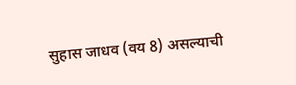सुहास जाधव (वय 8) असल्याची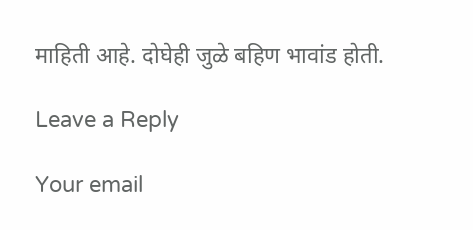माहिती आहे. दोघेही जुळे बहिण भावांड होती.

Leave a Reply

Your email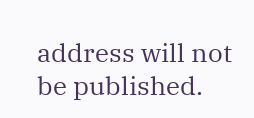address will not be published.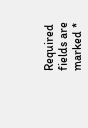Required fields are marked *